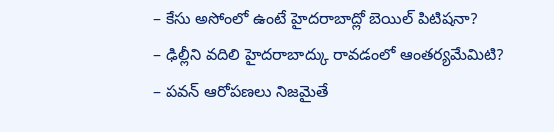– కేసు అసోంలో ఉంటే హైదరాబాద్లో బెయిల్ పిటిషనా?
– ఢిల్లీని వదిలి హైదరాబాద్కు రావడంలో ఆంతర్యమేమిటి?
– పవన్ ఆరోపణలు నిజమైతే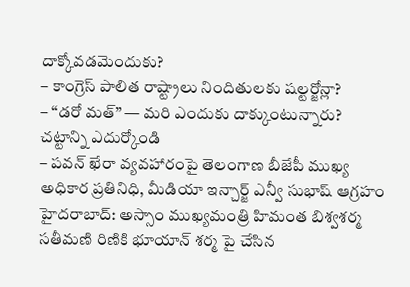దాక్కోవడమెందుకు?
– కాంగ్రెస్ పాలిత రాష్ట్రాలు నిందితులకు షల్టర్జోన్లా?
– “డరో మత్” — మరి ఎందుకు దాక్కుంటున్నారు? చట్టాన్ని ఎదుర్కోండి
– పవన్ ఖేరా వ్యవహారంపై తెలంగాణ బీజేపీ ముఖ్య అధికార ప్రతినిధి, మీడియా ఇన్చార్జ్ ఎన్వీ సుభాష్ ఆగ్రహం
హైదరాబాద్: అస్సాం ముఖ్యమంత్రి హిమంత బిశ్వశర్మ సతీమణి రిణికి భూయాన్ శర్మ పై చేసిన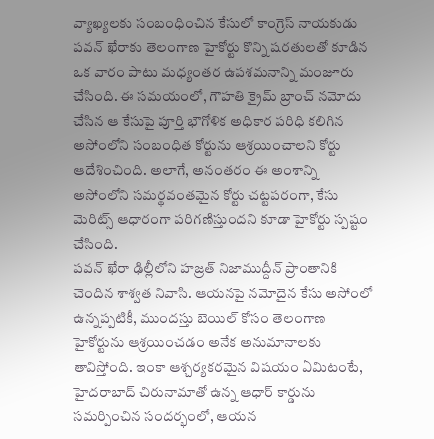వ్యాఖ్యలకు సంబంధించిన కేసులో కాంగ్రెస్ నాయకుడు పవన్ ఖేరాకు తెలంగాణ హైకోర్టు కొన్ని షరతులతో కూడిన ఒక వారం పాటు మధ్యంతర ఉపశమనాన్ని మంజూరు చేసింది. ఈ సమయంలో, గౌహతి క్రైమ్ బ్రాంచ్ నమోదు చేసిన ఆ కేసుపై పూర్తి భౌగోళిక అధికార పరిధి కలిగిన అసోంలోని సంబంధిత కోర్టును ఆశ్రయించాలని కోర్టు ఆదేశించింది. అలాగే, అనంతరం ఈ అంశాన్ని అసోంలోని సమర్థవంతమైన కోర్టు చట్టపరంగా, కేసు మెరిట్స్ ఆధారంగా పరిగణిస్తుందని కూడా హైకోర్టు స్పష్టం చేసింది.
పవన్ ఖేరా ఢిల్లీలోని హజ్రత్ నిజాముద్దీన్ ప్రాంతానికి చెందిన శాశ్వత నివాసి. ఆయనపై నమోదైన కేసు అసోంలో ఉన్నప్పటికీ, ముందస్తు బెయిల్ కోసం తెలంగాణ హైకోర్టును ఆశ్రయించడం అనేక అనుమానాలకు తావిస్తోంది. ఇంకా ఆశ్చర్యకరమైన విషయం ఏమిటంటే, హైదరాబాద్ చిరునామాతో ఉన్న ఆధార్ కార్డును సమర్పించిన సందర్భంలో, ఆయన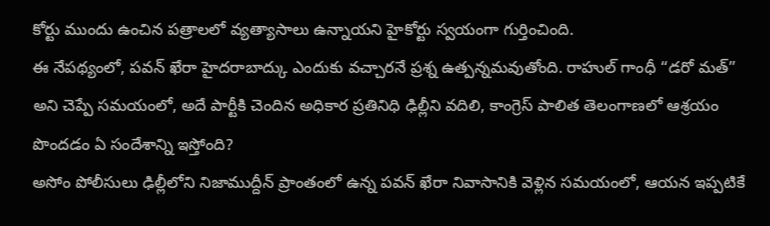కోర్టు ముందు ఉంచిన పత్రాలలో వ్యత్యాసాలు ఉన్నాయని హైకోర్టు స్వయంగా గుర్తించింది.
ఈ నేపథ్యంలో, పవన్ ఖేరా హైదరాబాద్కు ఎందుకు వచ్చారనే ప్రశ్న ఉత్పన్నమవుతోంది. రాహుల్ గాంధీ “డరో మత్” అని చెప్పే సమయంలో, అదే పార్టీకి చెందిన అధికార ప్రతినిధి ఢిల్లీని వదిలి, కాంగ్రెస్ పాలిత తెలంగాణలో ఆశ్రయం పొందడం ఏ సందేశాన్ని ఇస్తోంది?
అసోం పోలీసులు ఢిల్లీలోని నిజాముద్దీన్ ప్రాంతంలో ఉన్న పవన్ ఖేరా నివాసానికి వెళ్లిన సమయంలో, ఆయన ఇప్పటికే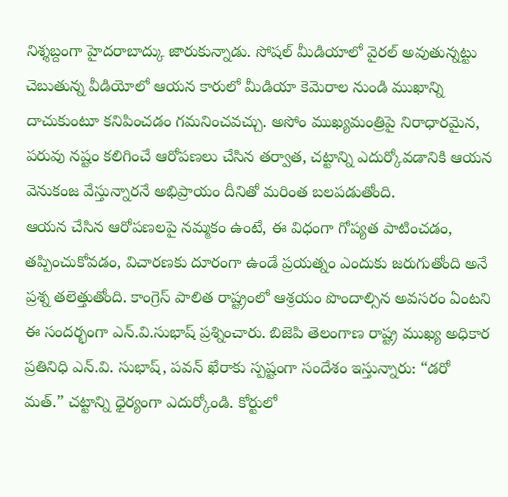నిశ్శబ్దంగా హైదరాబాద్కు జారుకున్నాడు. సోషల్ మీడియాలో వైరల్ అవుతున్నట్టు చెబుతున్న వీడియోలో ఆయన కారులో మీడియా కెమెరాల నుండి ముఖాన్ని దాచుకుంటూ కనిపించడం గమనించవచ్చు. అసోం ముఖ్యమంత్రిపై నిరాధారమైన, పరువు నష్టం కలిగించే ఆరోపణలు చేసిన తర్వాత, చట్టాన్ని ఎదుర్కోవడానికి ఆయన వెనుకంజ వేస్తున్నారనే అభిప్రాయం దీనితో మరింత బలపడుతోంది.
ఆయన చేసిన ఆరోపణలపై నమ్మకం ఉంటే, ఈ విధంగా గోప్యత పాటించడం, తప్పించుకోవడం, విచారణకు దూరంగా ఉండే ప్రయత్నం ఎందుకు జరుగుతోంది అనే ప్రశ్న తలెత్తుతోంది. కాంగ్రెస్ పాలిత రాష్ట్రంలో ఆశ్రయం పొందాల్సిన అవసరం ఏంటని ఈ సందర్భంగా ఎన్.వి.సుభాష్ ప్రశ్నించారు. బిజెపి తెలంగాణ రాష్ట్ర ముఖ్య అధికార ప్రతినిధి ఎన్.వి. సుభాష్, పవన్ ఖేరాకు స్పష్టంగా సందేశం ఇస్తున్నారు: “డరో మత్.” చట్టాన్ని ధైర్యంగా ఎదుర్కోండి. కోర్టులో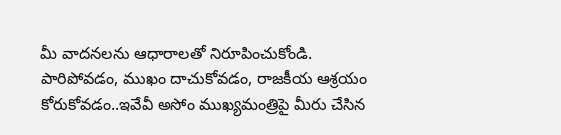మీ వాదనలను ఆధారాలతో నిరూపించుకోండి.
పారిపోవడం, ముఖం దాచుకోవడం, రాజకీయ ఆశ్రయం కోరుకోవడం..ఇవేవీ అసోం ముఖ్యమంత్రిపై మీరు చేసిన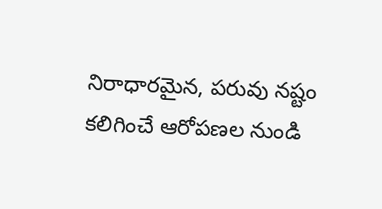నిరాధారమైన, పరువు నష్టం కలిగించే ఆరోపణల నుండి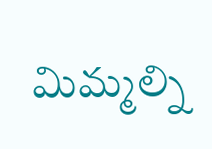మిమ్మల్ని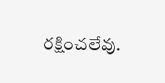రక్షించలేవు.